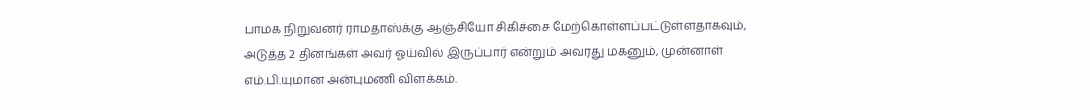பாமக நிறுவனர் ராமதாஸ்க்கு ஆஞ்சியோ சிகிச்சை மேற்கொள்ளப்பட்டுள்ளதாகவும், அடுத்த 2 தினங்கள் அவர் ஓய்வில் இருப்பார் என்றும் அவரது மகனும், முன்னாள் எம்.பி.யுமான அன்புமணி விளக்கம்.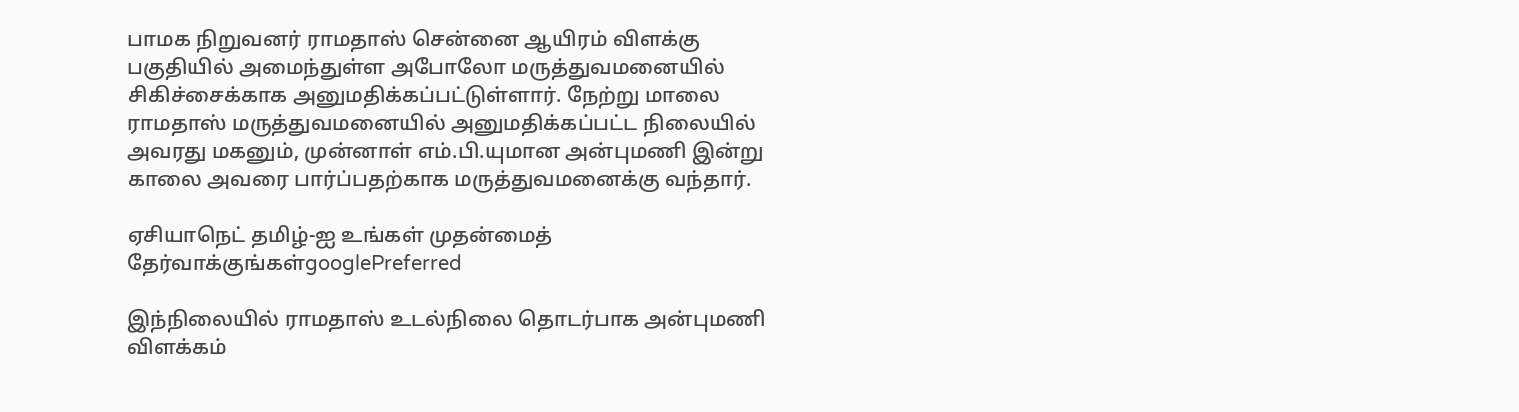பாமக நிறுவனர் ராமதாஸ் சென்னை ஆயிரம் விளக்கு பகுதியில் அமைந்துள்ள அபோலோ மருத்துவமனையில் சிகிச்சைக்காக அனுமதிக்கப்பட்டுள்ளார். நேற்று மாலை ராமதாஸ் மருத்துவமனையில் அனுமதிக்கப்பட்ட நிலையில் அவரது மகனும், முன்னாள் எம்.பி.யுமான அன்புமணி இன்று காலை அவரை பார்ப்பதற்காக மருத்துவமனைக்கு வந்தார்.

ஏசியாநெட் தமிழ்-ஐ உங்கள் முதன்மைத் தேர்வாக்குங்கள்googlePreferred

இந்நிலையில் ராமதாஸ் உடல்நிலை தொடர்பாக அன்புமணி விளக்கம்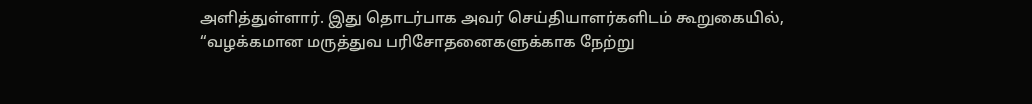அளித்துள்ளார். இது தொடர்பாக அவர் செய்தியாளர்களிடம் கூறுகையில், “வழக்கமான மருத்துவ பரிசோதனைகளுக்காக நேற்று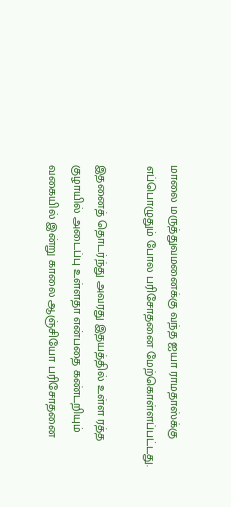மாலை மருத்துவமனைக்கு வந்த ஐயா ராமதாஸ்க்கு எப்பொழுதும் போல பரிசோதனை மேற்கொள்ளப்பட்டது.

இதனைத் தொடர்ந்து அவரது இதயத்தில் உள்ள ரத்த குழாயில் அடைப்பு உள்ளதா என்பதை கண்டறியும் வகையில் இன்று காலை ஆஞ்சியோ பரிசோதனை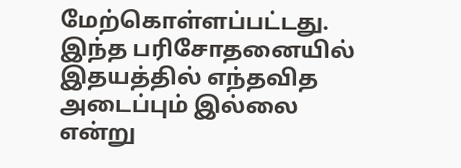மேற்கொள்ளப்பட்டது. இந்த பரிசோதனையில் இதயத்தில் எந்தவித அடைப்பும் இல்லை என்று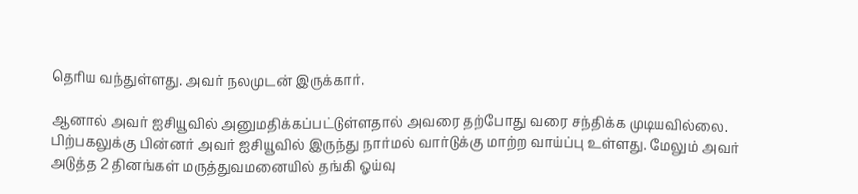தெரிய வந்துள்ளது. அவர் நலமுடன் இருக்கார்.

ஆனால் அவர் ஐசியூவில் அனுமதிக்கப்பட்டுள்ளதால் அவரை தற்போது வரை சந்திக்க முடியவில்லை. பிற்பகலுக்கு பின்னர் அவர் ஐசியூவில் இருந்து நார்மல் வார்டுக்கு மாற்ற வாய்ப்பு உள்ளது. மேலும் அவர் அடுத்த 2 தினங்கள் மருத்துவமனையில் தங்கி ஓய்வு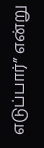எடுப்பார்” என்று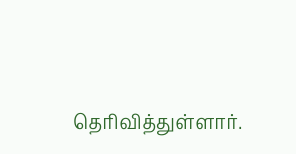தெரிவித்துள்ளார்.